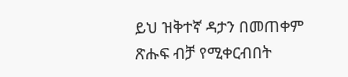ይህ ዝቅተኛ ዳታን በመጠቀም ጽሑፍ ብቻ የሚቀርብበት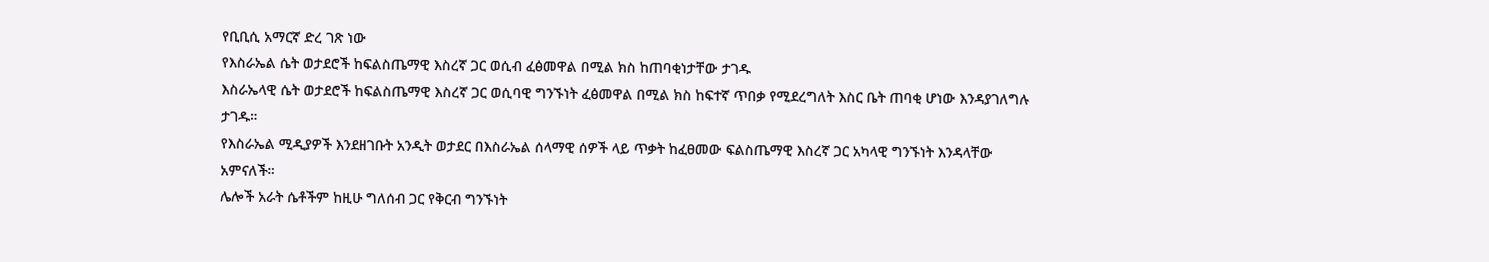የቢቢሲ አማርኛ ድረ ገጽ ነው
የእስራኤል ሴት ወታደሮች ከፍልስጤማዊ እስረኛ ጋር ወሲብ ፈፅመዋል በሚል ክስ ከጠባቂነታቸው ታገዱ
እስራኤላዊ ሴት ወታደሮች ከፍልስጤማዊ እስረኛ ጋር ወሲባዊ ግንኙነት ፈፅመዋል በሚል ክስ ከፍተኛ ጥበቃ የሚደረግለት እስር ቤት ጠባቂ ሆነው እንዳያገለግሉ ታገዱ።
የእስራኤል ሚዲያዎች እንደዘገቡት አንዲት ወታደር በእስራኤል ሰላማዊ ሰዎች ላይ ጥቃት ከፈፀመው ፍልስጤማዊ እስረኛ ጋር አካላዊ ግንኙነት እንዳላቸው አምናለች።
ሌሎች አራት ሴቶችም ከዚሁ ግለሰብ ጋር የቅርብ ግንኙነት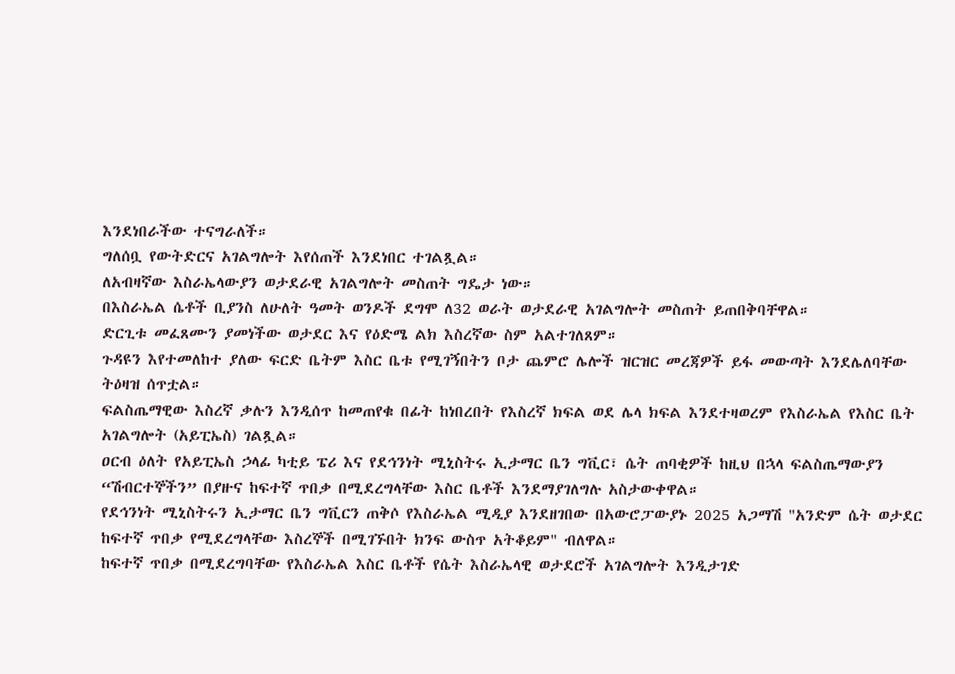እንደነበራችው ተናግራለች።
ግለሰቧ የውትድርና አገልግሎት እየሰጠች እንደነበር ተገልጿል።
ለአብዛኛው እስራኤላውያን ወታደራዊ አገልግሎት መስጠት ግዴታ ነው።
በእስራኤል ሴቶች ቢያንስ ለሁለት ዓመት ወንዶች ደግሞ ለ32 ወራት ወታደራዊ አገልግሎት መስጠት ይጠበቅባቸዋል።
ድርጊቱ መፈጸሙን ያመነችው ወታደር እና የዕድሜ ልክ እስረኛው ስም አልተገለጸም።
ጉዳዩን እየተመለከተ ያለው ፍርድ ቤትም እስር ቤቱ የሚገኝበትን ቦታ ጨምሮ ሌሎች ዝርዝር መረጃዎች ይፋ መውጣት እንደሌለባቸው ትዕዛዝ ሰጥቷል።
ፍልስጤማዊው እስረኛ ቃሉን እንዲሰጥ ከመጠየቁ በፊት ከነበረበት የእስረኛ ክፍል ወደ ሌላ ክፍል እንደተዛወረም የእስራኤል የእስር ቤት አገልግሎት (አይፒኤስ) ገልጿል።
ዐርብ ዕለት የአይፒኤስ ኃላፊ ካቲይ ፔሪ እና የደኅንነት ሚኒስትሩ ኢታማር ቤን ግቪር፣ ሴት ጠባቂዎች ከዚህ በኋላ ፍልስጤማውያን “ሽብርተኞችን” በያዙና ከፍተኛ ጥበቃ በሚደረግላቸው እስር ቤቶች እንደማያገለግሉ አስታውቀዋል።
የደኅንነት ሚኒስትሩን ኢታማር ቤን ግቪርን ጠቅሶ የእስራኤል ሚዲያ እንደዘገበው በአውሮፓውያኑ 2025 አጋማሽ "አንድም ሴት ወታደር ከፍተኛ ጥበቃ የሚደረግላቸው እስረኞች በሚገኙበት ክንፍ ውስጥ አትቆይም" ብለዋል።
ከፍተኛ ጥበቃ በሚደረግባቸው የእስራኤል እስር ቤቶች የሴት እስራኤላዊ ወታደሮች አገልግሎት እንዲታገድ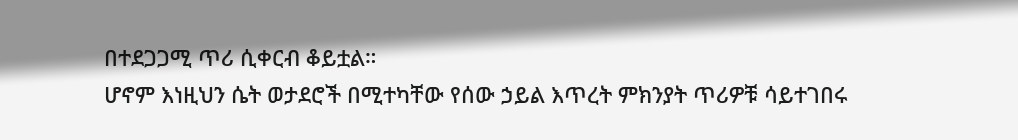በተደጋጋሚ ጥሪ ሲቀርብ ቆይቷል።
ሆኖም እነዚህን ሴት ወታደሮች በሚተካቸው የሰው ኃይል እጥረት ምክንያት ጥሪዎቹ ሳይተገበሩ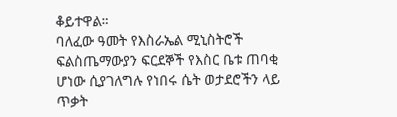ቆይተዋል።
ባለፈው ዓመት የእስራኤል ሚኒስትሮች ፍልስጤማውያን ፍርደኞች የእስር ቤቱ ጠባቂ ሆነው ሲያገለግሉ የነበሩ ሴት ወታደሮችን ላይ ጥቃት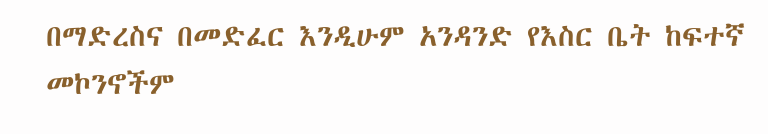በማድረስና በመድፈር እንዲሁም አንዳንድ የእስር ቤት ከፍተኛ መኮንኖችም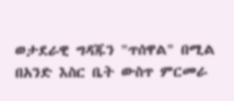ወታደራዊ ግዳጁን "ጥሰዋል" በሚል በአንድ እስር ቤት ውስጥ ምርመራ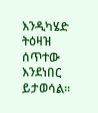እንዲካሄድ ትዕዛዝ ሰጥተው እንደነበር ይታወሳል።